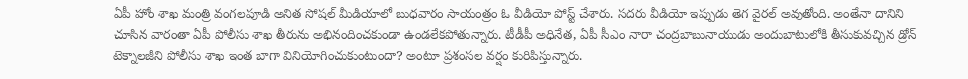ఏపీ హోం శాఖ మంత్రి వంగలపూడి అనిత సోషల్ మీడియాలో బుధవారం సాయంత్రం ఓ వీడియో పోస్ట్ చేశారు. సదరు వీడియో ఇప్పుడు తెగ వైరల్ అవుతోంది. అంతేనా దానిని చూసిన వారంతా ఏపీ పోలీసు శాఖ తీరును అభినందించకుండా ఉండలేకపోతున్నారు. టీడీపీ అధినేత, ఏపీ సీఎం నారా చంద్రబాబునాయుడు అందుబాటులోకి తీసుకువచ్చిన డ్రోన్ టెక్నాలజీని పోలీసు శాఖ ఇంత బాగా వినియోగించుకుంటుందా? అంటూ ప్రశంసల వర్షం కురిపిస్తున్నారు.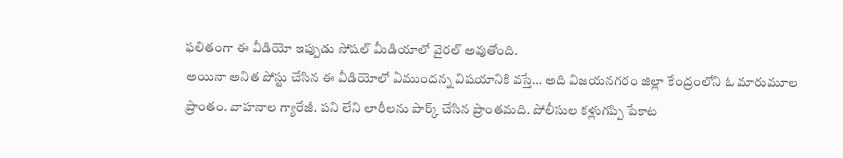ఫలితంగా ఈ వీడియో ఇప్పుడు సోషల్ మీడియాలో వైరల్ అవుతోంది.
అయినా అనిత పోస్టు చేసిన ఈ వీడియోలో ఏముందన్న విషయానికి వస్తే… అది విజయనగరం జిల్లా కేంద్రంలోని ఓ మారుమూల ప్రాంతం. వాహనాల గ్యారేజీ. పని లేని లారీలను పార్క్ చేసిన ప్రాంతమది. పోలీసుల కళ్లుగప్పి పేకాట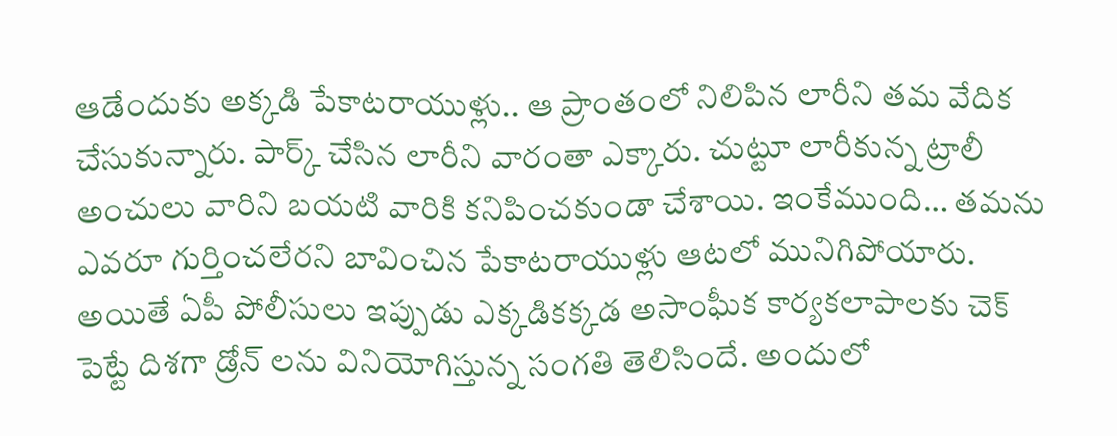ఆడేందుకు అక్కడి పేకాటరాయుళ్లు.. ఆ ప్రాంతంలో నిలిపిన లారీని తమ వేదిక చేసుకున్నారు. పార్క్ చేసిన లారీని వారంతా ఎక్కారు. చుట్టూ లారీకున్న ట్రాలీ అంచులు వారిని బయటి వారికి కనిపించకుండా చేశాయి. ఇంకేముంది… తమను ఎవరూ గుర్తించలేరని బావించిన పేకాటరాయుళ్లు ఆటలో మునిగిపోయారు.
అయితే ఏపీ పోలీసులు ఇప్పుడు ఎక్కడికక్కడ అసాంఘీక కార్యకలాపాలకు చెక్ పెట్టే దిశగా డ్రోన్ లను వినియోగిస్తున్న సంగతి తెలిసిందే. అందులో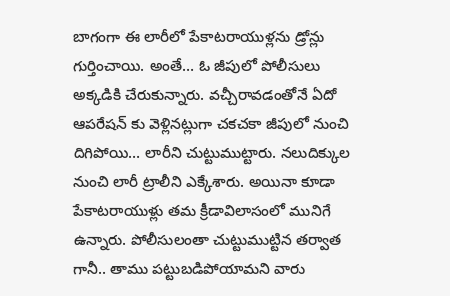బాగంగా ఈ లారీలో పేకాటరాయుళ్లను డ్రోన్లు గుర్తించాయి. అంతే… ఓ జీపులో పోలీసులు అక్కడికి చేరుకున్నారు. వచ్చీరావడంతోనే ఏదో ఆపరేషన్ కు వెళ్లినట్లుగా చకచకా జీపులో నుంచి దిగిపోయి… లారీని చుట్టుముట్టారు. నలుదిక్కుల నుంచి లారీ ట్రాలీని ఎక్కేశారు. అయినా కూడా పేకాటరాయుళ్లు తమ క్రీడావిలాసంలో మునిగే ఉన్నారు. పోలీసులంతా చుట్టుముట్టిన తర్వాత గానీ.. తాము పట్టుబడిపోయామని వారు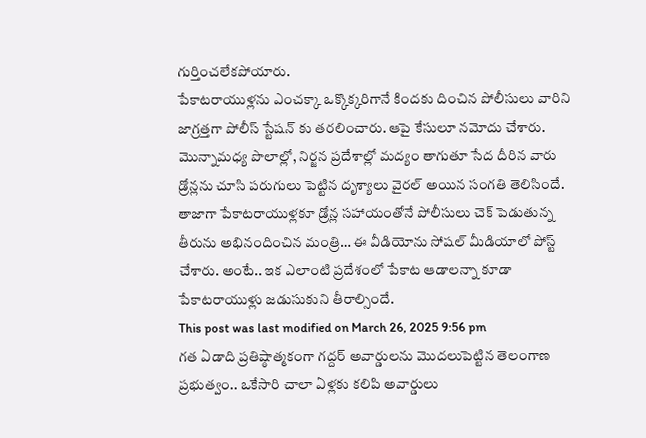గుర్తించలేకపోయారు.
పేకాటరాయుళ్లను ఎంచక్కా ఒక్కొక్కరిగానే కిందకు దించిన పోలీసులు వారిని జాగ్రత్తగా పోలీస్ స్టేషన్ కు తరలించారు. ఆపై కేసులూ నమోదు చేశారు. మొన్నామధ్య పొలాల్లో, నిర్జన ప్రదేశాల్లో మద్యం తాగుతూ సేద దీరిన వారు డ్రోన్లను చూసి పరుగులు పెట్టిన దృశ్యాలు వైరల్ అయిన సంగతి తెలిసిందే. తాజాగా పేకాటరాయుళ్లకూ డ్రోన్ల సహాయంతోనే పోలీసులు చెక్ పెడుతున్న తీరును అభినందించిన మంత్రి… ఈ వీడియోను సోషల్ మీడియాలో పోస్ట్ చేశారు. అంటే.. ఇక ఎలాంటి ప్రదేశంలో పేకాట ఆడాలన్నా కూడా పేకాటరాయుళ్లు జడుసుకుని తీరాల్సిందే.
This post was last modified on March 26, 2025 9:56 pm
గత ఏడాది ప్రతిష్ఠాత్మకంగా గద్దర్ అవార్డులను మొదలుపెట్టిన తెలంగాణ ప్రభుత్వం.. ఒకేసారి చాలా ఏళ్లకు కలిపి అవార్డులు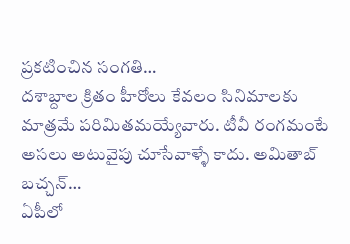ప్రకటించిన సంగతి…
దశాబ్దాల క్రితం హీరోలు కేవలం సినిమాలకు మాత్రమే పరిమితమయ్యేవారు. టీవీ రంగమంటే అసలు అటువైపు చూసేవాళ్ళే కాదు. అమితాబ్ బచ్చన్…
ఏపీలో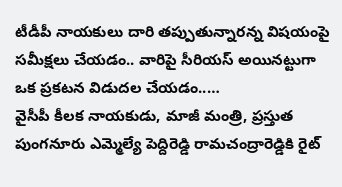టీడీపీ నాయకులు దారి తప్పుతున్నారన్న విషయంపై సమీక్షలు చేయడం.. వారిపై సీరియస్ అయినట్టుగా ఒక ప్రకటన విడుదల చేయడం..…
వైసీపీ కీలక నాయకుడు, మాజీ మంత్రి, ప్రస్తుత పుంగనూరు ఎమ్మెల్యే పెద్దిరెడ్డి రామచంద్రారెడ్డికి రైట్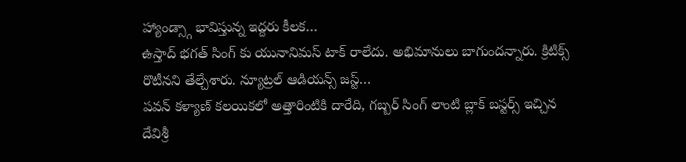హ్యాండ్స్గా భావిస్తున్న ఇద్దరు కీలక…
ఉస్తాద్ భగత్ సింగ్ కు యునానిమస్ టాక్ రాలేదు. అభిమానులు బాగుందన్నారు. క్రిటిక్స్ రొటీనని తేల్చేశారు. న్యూట్రల్ ఆడియన్స్ జస్ట్…
పవన్ కళ్యాణ్ కలయికలో అత్తారింటికి దారేది, గబ్బర్ సింగ్ లాంటి బ్లాక్ బస్టర్స్ ఇచ్చిన దేవిశ్రీ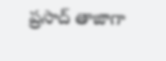ప్రసాద్ తాజాగా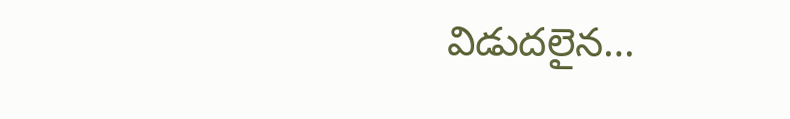విడుదలైన…